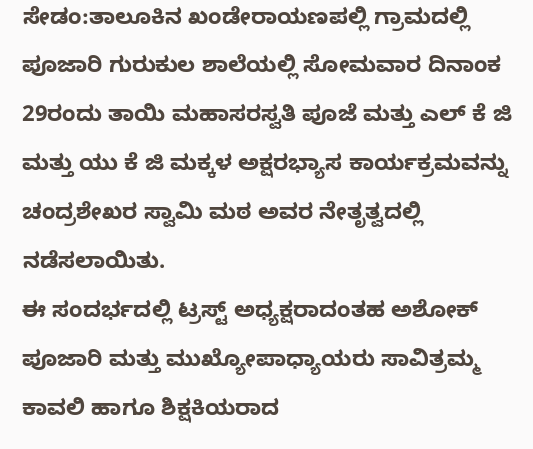ಸೇಡಂ:ತಾಲೂಕಿನ ಖಂಡೇರಾಯಣಪಲ್ಲಿ ಗ್ರಾಮದಲ್ಲಿ ಪೂಜಾರಿ ಗುರುಕುಲ ಶಾಲೆಯಲ್ಲಿ ಸೋಮವಾರ ದಿನಾಂಕ 29ರಂದು ತಾಯಿ ಮಹಾಸರಸ್ವತಿ ಪೂಜೆ ಮತ್ತು ಎಲ್ ಕೆ ಜಿ ಮತ್ತು ಯು ಕೆ ಜಿ ಮಕ್ಕಳ ಅಕ್ಷರಭ್ಯಾಸ ಕಾರ್ಯಕ್ರಮವನ್ನು ಚಂದ್ರಶೇಖರ ಸ್ವಾಮಿ ಮಠ ಅವರ ನೇತೃತ್ವದಲ್ಲಿ ನಡೆಸಲಾಯಿತು.
ಈ ಸಂದರ್ಭದಲ್ಲಿ ಟ್ರಸ್ಟ್ ಅಧ್ಯಕ್ಷರಾದಂತಹ ಅಶೋಕ್ ಪೂಜಾರಿ ಮತ್ತು ಮುಖ್ಯೋಪಾಧ್ಯಾಯರು ಸಾವಿತ್ರಮ್ಮ ಕಾವಲಿ ಹಾಗೂ ಶಿಕ್ಷಕಿಯರಾದ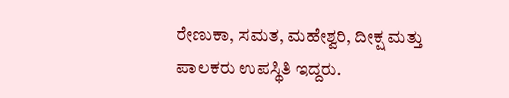ರೇಣುಕಾ, ಸಮತ, ಮಹೇಶ್ವರಿ, ದೀಕ್ಷ ಮತ್ತು ಪಾಲಕರು ಉಪಸ್ಥಿತಿ ಇದ್ದರು.